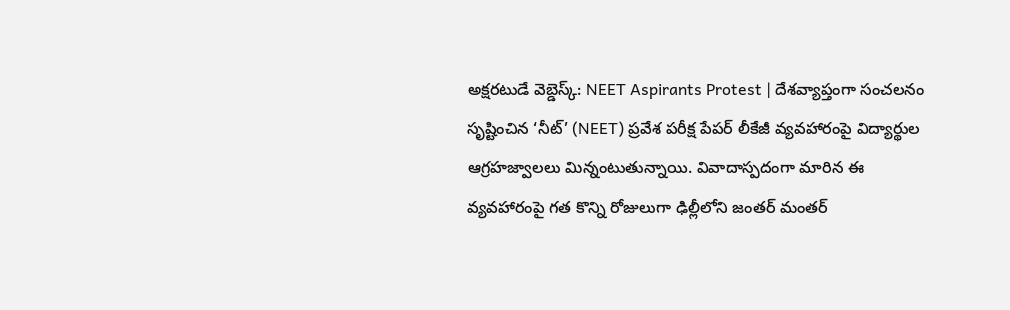అక్షరటుడే వెబ్డెస్క్: NEET Aspirants Protest | దేశవ్యాప్తంగా సంచలనం సృష్టించిన ‘నీట్’ (NEET) ప్రవేశ పరీక్ష పేపర్ లీకేజీ వ్యవహారంపై విద్యార్థుల ఆగ్రహజ్వాలలు మిన్నంటుతున్నాయి. వివాదాస్పదంగా మారిన ఈ వ్యవహారంపై గత కొన్ని రోజులుగా ఢిల్లీలోని జంతర్ మంతర్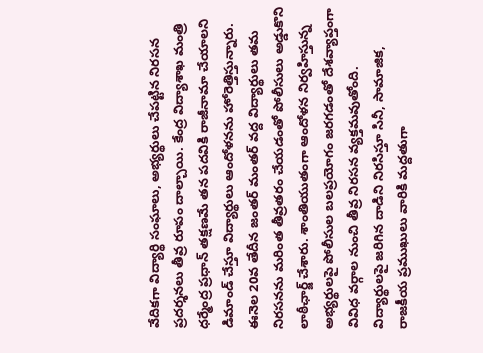వేదికగా విద్యార్థి సంఘాలు, అభ్యర్థులు చేపట్టిన నిరసన ప్రదర్శనలు తీవ్ర రూపం దాల్చాయి. కేంద్ర విద్యాశాఖ మంత్రి ధర్మేంద్ర ప్రధాన్ తక్షణమే తన పదవికి రాజీనామా చేయాలని డిమాండ్ చేస్తూ విద్యార్థులు ఆందోళనను హోరెత్తిస్తున్నారు.
ఈనెల 20వ తేదీన జంతర్ మంతర్ వద్ద విద్యార్థులు తమ నిరసనను మరింత తీవ్రతరం చేయడంతో పోలీసులు అడ్డుకొని లాఠీఛార్జ్ చేశారు. శాంతియుతంగా ఆందోళన నిర్వహిస్తున్న అభ్యర్థులపై పోలీసుల బలప్రయోగం జరగడంతో దేశవ్యాప్తంగా వివిధ వర్గాల నుంచి తీవ్ర నిరసన వ్యక్తమవుతోంది. విద్యార్థులపై జరిగిన దాడిని నిరసిస్తూ సినీ, సామాజిక, రాజకీయ ప్రముఖులు వారికి మద్దతుగా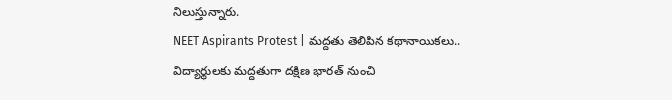నిలుస్తున్నారు.
NEET Aspirants Protest | మద్దతు తెలిపిన కథానాయికలు..
విద్యార్థులకు మద్దతుగా దక్షిణ భారత్ నుంచి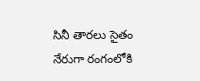సినీ తారలు సైతం నేరుగా రంగంలోకి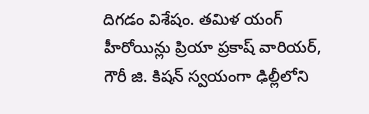దిగడం విశేషం. తమిళ యంగ్ హీరోయిన్లు ప్రియా ప్రకాష్ వారియర్, గౌరీ జి. కిషన్ స్వయంగా ఢిల్లీలోని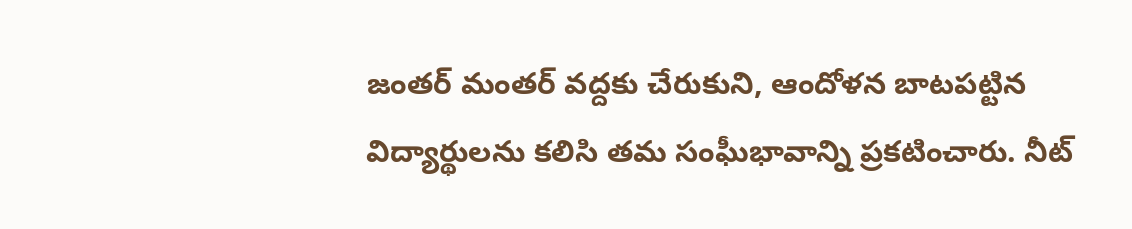జంతర్ మంతర్ వద్దకు చేరుకుని, ఆందోళన బాటపట్టిన విద్యార్థులను కలిసి తమ సంఘీభావాన్ని ప్రకటించారు. నీట్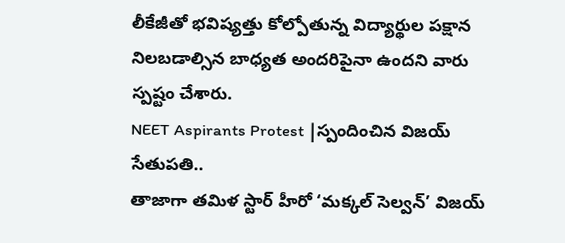లీకేజీతో భవిష్యత్తు కోల్పోతున్న విద్యార్థుల పక్షాన నిలబడాల్సిన బాధ్యత అందరిపైనా ఉందని వారు స్పష్టం చేశారు.
NEET Aspirants Protest |స్పందించిన విజయ్ సేతుపతి..
తాజాగా తమిళ స్టార్ హీరో ‘మక్కల్ సెల్వన్’ విజయ్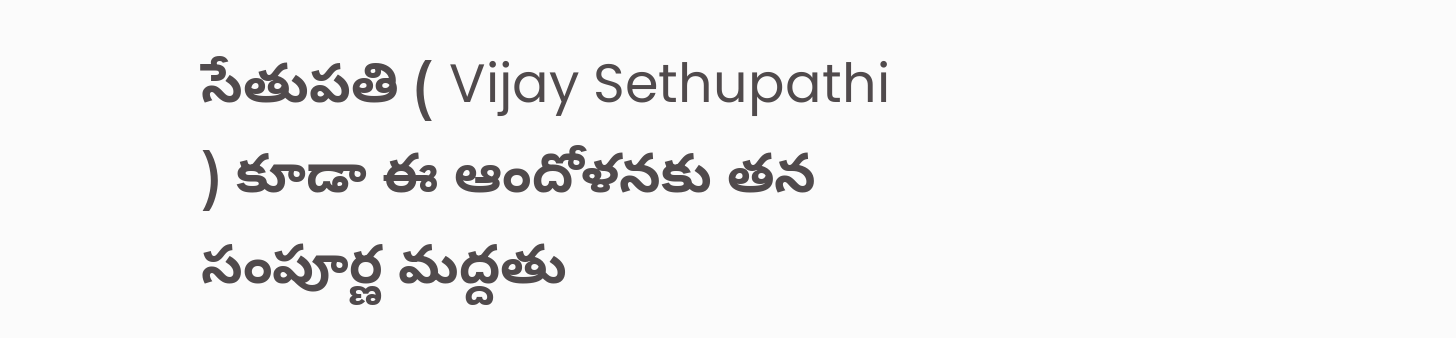సేతుపతి ( Vijay Sethupathi ) కూడా ఈ ఆందోళనకు తన సంపూర్ణ మద్దతు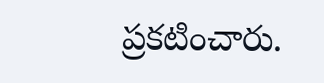ప్రకటించారు.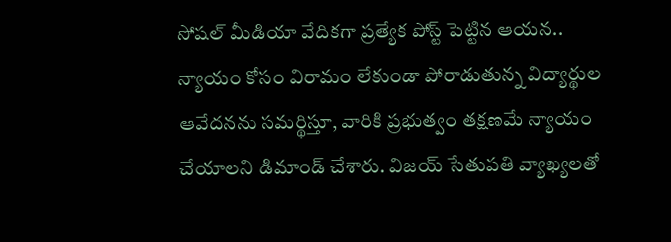సోషల్ మీడియా వేదికగా ప్రత్యేక పోస్ట్ పెట్టిన ఆయన.. న్యాయం కోసం విరామం లేకుండా పోరాడుతున్న విద్యార్థుల ఆవేదనను సమర్థిస్తూ, వారికి ప్రభుత్వం తక్షణమే న్యాయం చేయాలని డిమాండ్ చేశారు. విజయ్ సేతుపతి వ్యాఖ్యలతో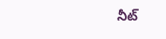నీట్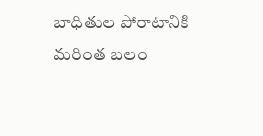బాధితుల పోరాటానికి మరింత బలం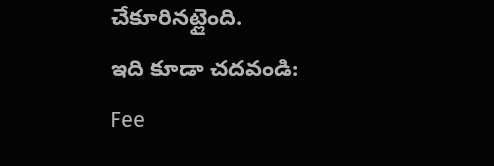చేకూరినట్లైంది.
ఇది కూడా చదవండి: Fee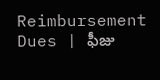Reimbursement Dues | ఫీజు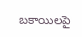బకాయిలపై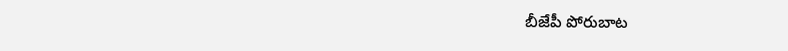బీజేపీ పోరుబాట